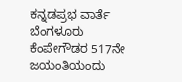ಕನ್ನಡಪ್ರಭ ವಾರ್ತೆ ಬೆಂಗಳೂರು ಕೆಂಪೇಗೌಡರ 517ನೇ ಜಯಂತಿಯಂದು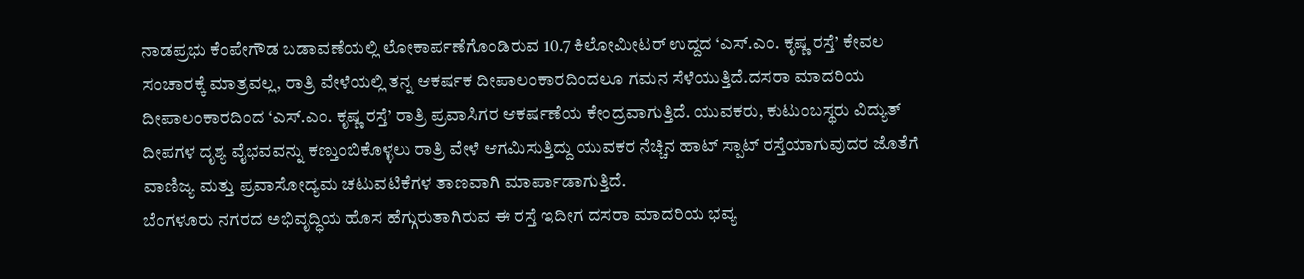ನಾಡಪ್ರಭು ಕೆಂಪೇಗೌಡ ಬಡಾವಣೆಯಲ್ಲಿ ಲೋಕಾರ್ಪಣೆಗೊಂಡಿರುವ 10.7 ಕಿಲೋಮೀಟರ್ ಉದ್ದದ ‘ಎಸ್.ಎಂ. ಕೃಷ್ಣ ರಸ್ತೆ’ ಕೇವಲ ಸಂಚಾರಕ್ಕೆ ಮಾತ್ರವಲ್ಲ, ರಾತ್ರಿ ವೇಳೆಯಲ್ಲಿ ತನ್ನ ಆಕರ್ಷಕ ದೀಪಾಲಂಕಾರದಿಂದಲೂ ಗಮನ ಸೆಳೆಯುತ್ತಿದೆ.ದಸರಾ ಮಾದರಿಯ ದೀಪಾಲಂಕಾರದಿಂದ ‘ಎಸ್.ಎಂ. ಕೃಷ್ಣ ರಸ್ತೆ’ ರಾತ್ರಿ ಪ್ರವಾಸಿಗರ ಆಕರ್ಷಣೆಯ ಕೇಂದ್ರವಾಗುತ್ತಿದೆ. ಯುವಕರು, ಕುಟುಂಬಸ್ಥರು ವಿದ್ಯುತ್ ದೀಪಗಳ ದೃಶ್ಯ ವೈಭವವನ್ನು ಕಣ್ತುಂಬಿಕೊಳ್ಳಲು ರಾತ್ರಿ ವೇಳೆ ಆಗಮಿಸುತ್ತಿದ್ದು ಯುವಕರ ನೆಚ್ಚಿನ ಹಾಟ್ ಸ್ಪಾಟ್ ರಸ್ತೆಯಾಗುವುದರ ಜೊತೆಗೆ ವಾಣಿಜ್ಯ ಮತ್ತು ಪ್ರವಾಸೋದ್ಯಮ ಚಟುವಟಿಕೆಗಳ ತಾಣವಾಗಿ ಮಾರ್ಪಾಡಾಗುತ್ತಿದೆ.
ಬೆಂಗಳೂರು ನಗರದ ಅಭಿವೃದ್ಧಿಯ ಹೊಸ ಹೆಗ್ಗುರುತಾಗಿರುವ ಈ ರಸ್ತೆ ಇದೀಗ ದಸರಾ ಮಾದರಿಯ ಭವ್ಯ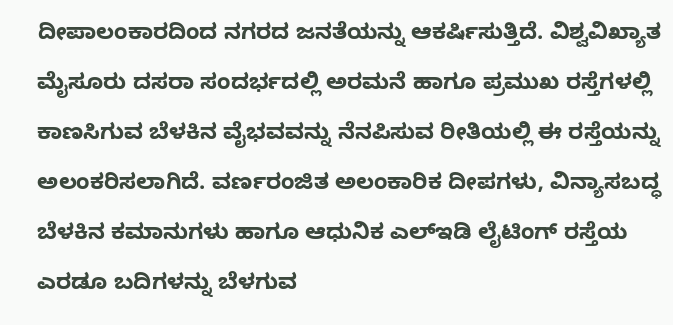ದೀಪಾಲಂಕಾರದಿಂದ ನಗರದ ಜನತೆಯನ್ನು ಆಕರ್ಷಿಸುತ್ತಿದೆ. ವಿಶ್ವವಿಖ್ಯಾತ ಮೈಸೂರು ದಸರಾ ಸಂದರ್ಭದಲ್ಲಿ ಅರಮನೆ ಹಾಗೂ ಪ್ರಮುಖ ರಸ್ತೆಗಳಲ್ಲಿ ಕಾಣಸಿಗುವ ಬೆಳಕಿನ ವೈಭವವನ್ನು ನೆನಪಿಸುವ ರೀತಿಯಲ್ಲಿ ಈ ರಸ್ತೆಯನ್ನು ಅಲಂಕರಿಸಲಾಗಿದೆ. ವರ್ಣರಂಜಿತ ಅಲಂಕಾರಿಕ ದೀಪಗಳು, ವಿನ್ಯಾಸಬದ್ಧ ಬೆಳಕಿನ ಕಮಾನುಗಳು ಹಾಗೂ ಆಧುನಿಕ ಎಲ್ಇಡಿ ಲೈಟಿಂಗ್ ರಸ್ತೆಯ ಎರಡೂ ಬದಿಗಳನ್ನು ಬೆಳಗುವ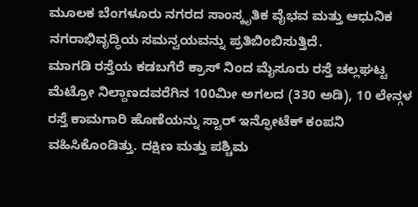ಮೂಲಕ ಬೆಂಗಳೂರು ನಗರದ ಸಾಂಸ್ಕೃತಿಕ ವೈಭವ ಮತ್ತು ಆಧುನಿಕ ನಗರಾಭಿವೃದ್ಧಿಯ ಸಮನ್ವಯವನ್ನು ಪ್ರತಿಬಿಂಬಿಸುತ್ತಿದೆ.
ಮಾಗಡಿ ರಸ್ತೆಯ ಕಡಬಗೆರೆ ಕ್ರಾಸ್ ನಿಂದ ಮೈಸೂರು ರಸ್ತೆ ಚಲ್ಲಘಟ್ಟ ಮೆಟ್ರೋ ನಿಲ್ದಾಣದವರೆಗಿನ 100ಮೀ ಅಗಲದ (330 ಅಡಿ), 10 ಲೇನ್ಗಳ ರಸ್ತೆ ಕಾಮಗಾರಿ ಹೊಣೆಯನ್ನು ಸ್ಟಾರ್ ಇನ್ಫೋಟೆಕ್ ಕಂಪನಿ ವಹಿಸಿಕೊಂಡಿತ್ತು. ದಕ್ಷಿಣ ಮತ್ತು ಪಶ್ಚಿಮ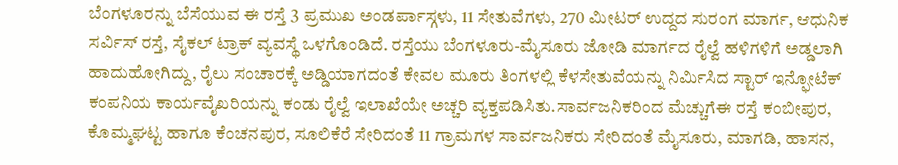ಬೆಂಗಳೂರನ್ನು ಬೆಸೆಯುವ ಈ ರಸ್ತೆ 3 ಪ್ರಮುಖ ಅಂಡರ್ಪಾಸ್ಗಳು, 11 ಸೇತುವೆಗಳು, 270 ಮೀಟರ್ ಉದ್ದದ ಸುರಂಗ ಮಾರ್ಗ, ಆಧುನಿಕ ಸರ್ವಿಸ್ ರಸ್ತೆ, ಸೈಕಲ್ ಟ್ರಾಕ್ ವ್ಯವಸ್ಥೆ ಒಳಗೊಂಡಿದೆ. ರಸ್ತೆಯು ಬೆಂಗಳೂರು-ಮೈಸೂರು ಜೋಡಿ ಮಾರ್ಗದ ರೈಲ್ವೆ ಹಳಿಗಳಿಗೆ ಅಡ್ಡಲಾಗಿ ಹಾದುಹೋಗಿದ್ದು, ರೈಲು ಸಂಚಾರಕ್ಕೆ ಅಡ್ಡಿಯಾಗದಂತೆ ಕೇವಲ ಮೂರು ತಿಂಗಳಲ್ಲಿ ಕೆಳಸೇತುವೆಯನ್ನು ನಿರ್ಮಿಸಿದ ಸ್ಟಾರ್ ಇನ್ಫೋಟೆಕ್ ಕಂಪನಿಯ ಕಾರ್ಯವೈಖರಿಯನ್ನು ಕಂಡು ರೈಲ್ವೆ ಇಲಾಖೆಯೇ ಅಚ್ಚರಿ ವ್ಯಕ್ತಪಡಿಸಿತು.ಸಾರ್ವಜನಿಕರಿಂದ ಮೆಚ್ಚುಗೆಈ ರಸ್ತೆ ಕಂಬೀಪುರ, ಕೊಮ್ಮಘಟ್ಟ ಹಾಗೂ ಕೆಂಚನಪುರ, ಸೂಲಿಕೆರೆ ಸೇರಿದಂತೆ 11 ಗ್ರಾಮಗಳ ಸಾರ್ವಜನಿಕರು ಸೇರಿದಂತೆ ಮೈಸೂರು, ಮಾಗಡಿ, ಹಾಸನ,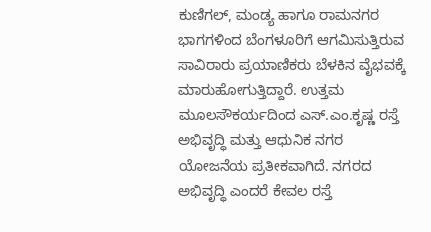ಕುಣಿಗಲ್, ಮಂಡ್ಯ ಹಾಗೂ ರಾಮನಗರ ಭಾಗಗಳಿಂದ ಬೆಂಗಳೂರಿಗೆ ಆಗಮಿಸುತ್ತಿರುವ ಸಾವಿರಾರು ಪ್ರಯಾಣಿಕರು ಬೆಳಕಿನ ವೈಭವಕ್ಕೆ ಮಾರುಹೋಗುತ್ತಿದ್ದಾರೆ. ಉತ್ತಮ ಮೂಲಸೌಕರ್ಯದಿಂದ ಎಸ್.ಎಂ.ಕೃಷ್ಣ ರಸ್ತೆ ಅಭಿವೃದ್ಧಿ ಮತ್ತು ಆಧುನಿಕ ನಗರ ಯೋಜನೆಯ ಪ್ರತೀಕವಾಗಿದೆ. ನಗರದ ಅಭಿವೃದ್ಧಿ ಎಂದರೆ ಕೇವಲ ರಸ್ತೆ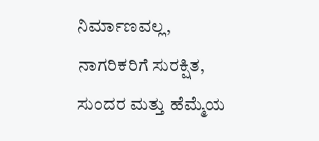ನಿರ್ಮಾಣವಲ್ಲ, ನಾಗರಿಕರಿಗೆ ಸುರಕ್ಷಿತ, ಸುಂದರ ಮತ್ತು ಹೆಮ್ಮೆಯ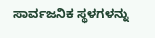ಸಾರ್ವಜನಿಕ ಸ್ಥಳಗಳನ್ನು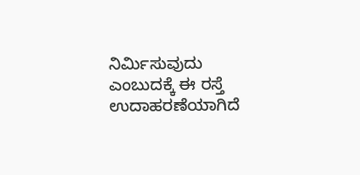ನಿರ್ಮಿಸುವುದು ಎಂಬುದಕ್ಕೆ ಈ ರಸ್ತೆ ಉದಾಹರಣೆಯಾಗಿದೆ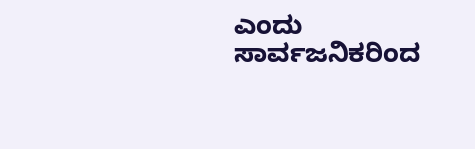ಎಂದು ಸಾರ್ವಜನಿಕರಿಂದ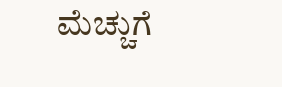ಮೆಚ್ಚುಗೆ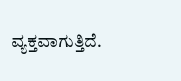ವ್ಯಕ್ತವಾಗುತ್ತಿದೆ.